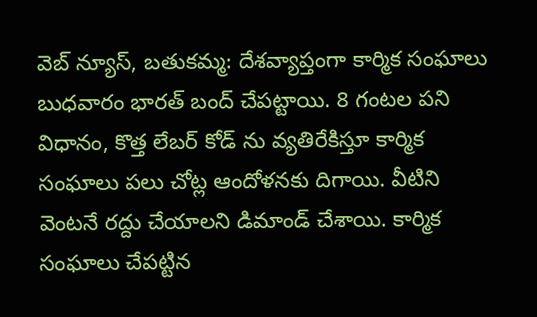వెబ్ న్యూస్, బతుకమ్మ: దేశవ్యాప్తంగా కార్మిక సంఘాలు బుధవారం భారత్ బంద్ చేపట్టాయి. 8 గంటల పని విధానం, కొత్త లేబర్ కోడ్ ను వ్యతిరేకిస్తూ కార్మిక సంఘాలు పలు చోట్ల ఆందోళనకు దిగాయి. వీటిని వెంటనే రద్దు చేయాలని డిమాండ్ చేశాయి. కార్మిక సంఘాలు చేపట్టిన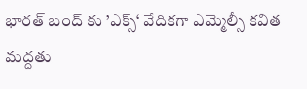భారత్ బంద్ కు ’ఎక్స్‘ వేదికగా ఎమ్మెల్సీ కవిత మద్దతు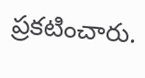ప్రకటించారు.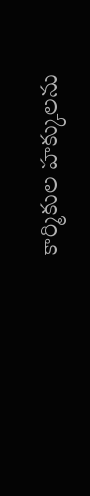కార్మికుల హక్కులను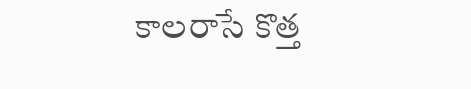కాలరాసే కొత్త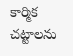కార్మిక చట్టాలను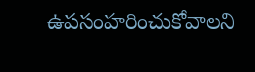ఉపసంహరించుకోవాలని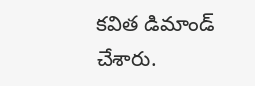కవిత డిమాండ్ చేశారు.